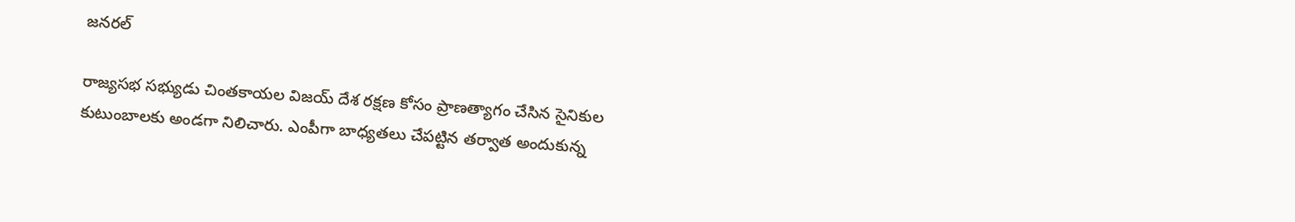జనరల్

రాజ్యసభ సభ్యుడు చింతకాయల విజయ్ దేశ రక్షణ కోసం ప్రాణత్యాగం చేసిన సైనికుల కుటుంబాలకు అండగా నిలిచారు. ఎంపీగా బాధ్యతలు చేపట్టిన తర్వాత అందుకున్న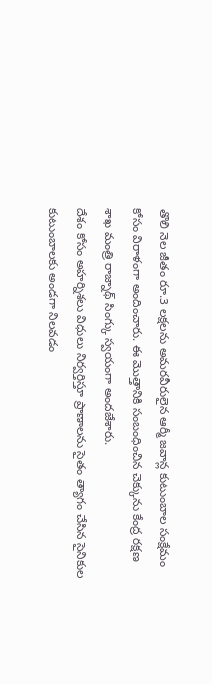తొలి నెల జీతం రూ.3 లక్షలను అమరవీరులైన ఆర్మీ జవాన్ల కుటుంబాల సంక్షేమం కోసం విరాళంగా అందించారు. ఈ మొత్తానికి సంబంధించిన చెక్కును కేంద్ర రక్షణ శాఖ మంత్రి రాజ్నాథ్ సింగ్కు స్వయంగా అందజేశారు.
దేశం కోసం అహర్నిశలు విధులు నిర్వర్తిస్తూ ప్రాణాలను సైతం త్యాగం చేసిన సైనికుల కుటుంబాలకు అండగా నిలవడం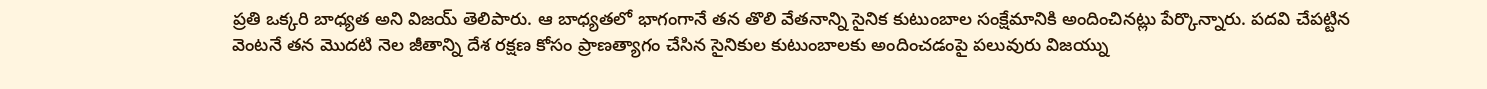ప్రతి ఒక్కరి బాధ్యత అని విజయ్ తెలిపారు. ఆ బాధ్యతలో భాగంగానే తన తొలి వేతనాన్ని సైనిక కుటుంబాల సంక్షేమానికి అందించినట్లు పేర్కొన్నారు. పదవి చేపట్టిన వెంటనే తన మొదటి నెల జీతాన్ని దేశ రక్షణ కోసం ప్రాణత్యాగం చేసిన సైనికుల కుటుంబాలకు అందించడంపై పలువురు విజయ్ను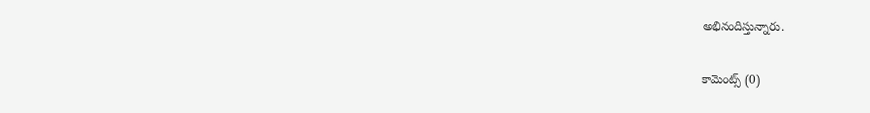అభినందిస్తున్నారు.

కామెంట్స్ (0)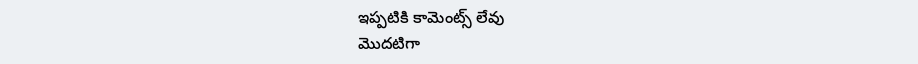ఇప్పటికి కామెంట్స్ లేవు
మొదటిగా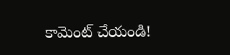కామెంట్ చేయండి!